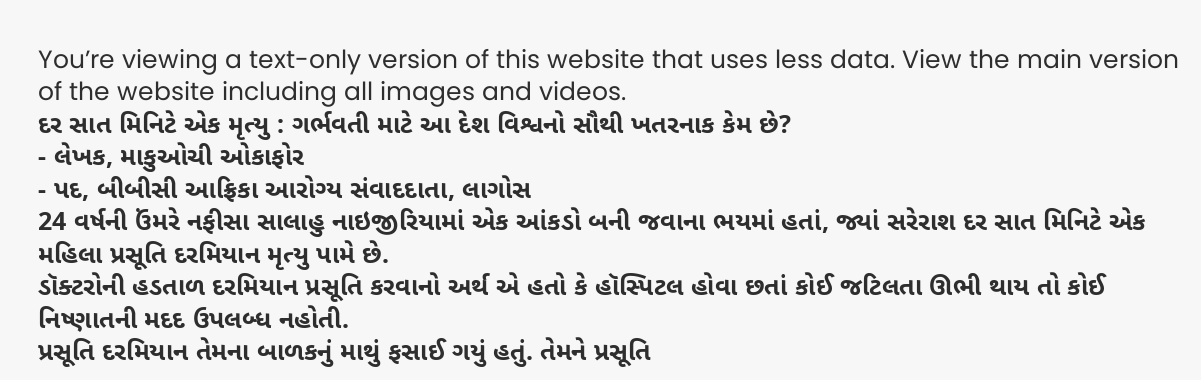You’re viewing a text-only version of this website that uses less data. View the main version of the website including all images and videos.
દર સાત મિનિટે એક મૃત્યુ : ગર્ભવતી માટે આ દેશ વિશ્વનો સૌથી ખતરનાક કેમ છે?
- લેખક, માકુઓચી ઓકાફોર
- પદ, બીબીસી આફ્રિકા આરોગ્ય સંવાદદાતા, લાગોસ
24 વર્ષની ઉંમરે નફીસા સાલાહુ નાઇજીરિયામાં એક આંકડો બની જવાના ભયમાં હતાં, જ્યાં સરેરાશ દર સાત મિનિટે એક મહિલા પ્રસૂતિ દરમિયાન મૃત્યુ પામે છે.
ડૉક્ટરોની હડતાળ દરમિયાન પ્રસૂતિ કરવાનો અર્થ એ હતો કે હૉસ્પિટલ હોવા છતાં કોઈ જટિલતા ઊભી થાય તો કોઈ નિષ્ણાતની મદદ ઉપલબ્ધ નહોતી.
પ્રસૂતિ દરમિયાન તેમના બાળકનું માથું ફસાઈ ગયું હતું. તેમને પ્રસૂતિ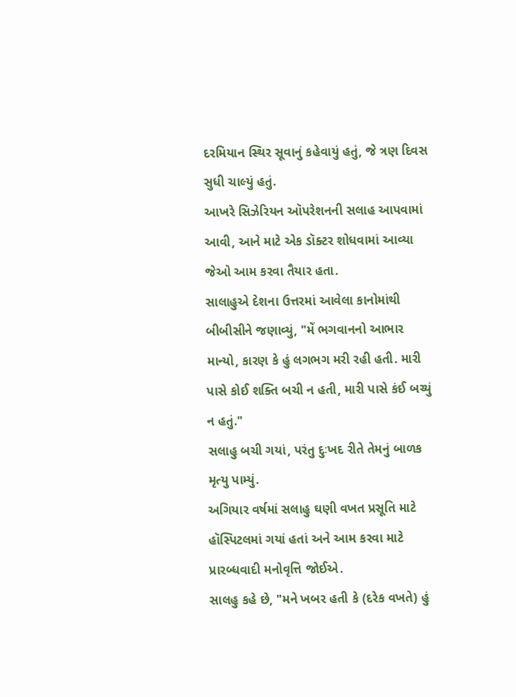દરમિયાન સ્થિર સૂવાનું કહેવાયું હતું, જે ત્રણ દિવસ સુધી ચાલ્યું હતું.
આખરે સિઝેરિયન ઑપરેશનની સલાહ આપવામાં આવી, આને માટે એક ડૉક્ટર શોધવામાં આવ્યા જેઓ આમ કરવા તૈયાર હતા.
સાલાહુએ દેશના ઉત્તરમાં આવેલા કાનોમાંથી બીબીસીને જણાવ્યું, "મેં ભગવાનનો આભાર માન્યો, કારણ કે હું લગભગ મરી રહી હતી. મારી પાસે કોઈ શક્તિ બચી ન હતી, મારી પાસે કંઈ બચ્યું ન હતું."
સલાહુ બચી ગયાં, પરંતુ દુઃખદ રીતે તેમનું બાળક મૃત્યુ પામ્યું.
અગિયાર વર્ષમાં સલાહુ ઘણી વખત પ્રસૂતિ માટે હૉસ્પિટલમાં ગયાં હતાં અને આમ કરવા માટે પ્રારબ્ધવાદી મનોવૃત્તિ જોઈએ.
સાલહુ કહે છે, "મને ખબર હતી કે (દરેક વખતે) હું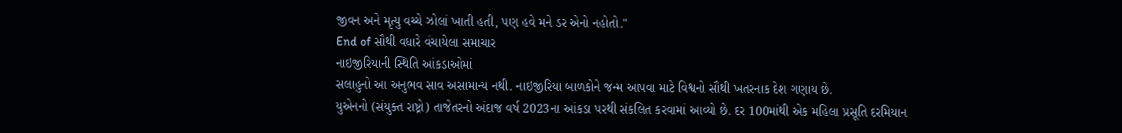જીવન અને મૃત્યુ વચ્ચે ઝોલાં ખાતી હતી, પણ હવે મને ડર એનો નહોતો."
End of સૌથી વધારે વંચાયેલા સમાચાર
નાઇજીરિયાની સ્થિતિ આંકડાઓમાં
સલાહુનો આ અનુભવ સાવ અસામાન્ય નથી. નાઇજીરિયા બાળકોને જન્મ આપવા માટે વિશ્વનો સૌથી ખતરનાક દેશ ગણાય છે.
યુએનનો (સંયુક્ત રાષ્ટ્રો) તાજેતરનો અંદાજ વર્ષ 2023ના આંકડા પરથી સંકલિત કરવામાં આવ્યો છે. દર 100માંથી એક મહિલા પ્રસૂતિ દરમિયાન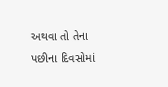અથવા તો તેના પછીના દિવસોમાં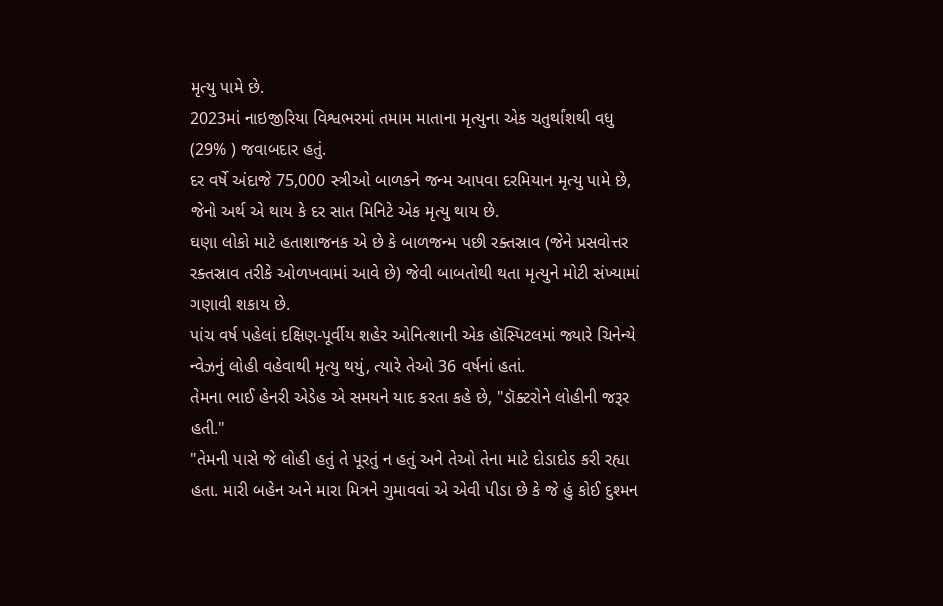મૃત્યુ પામે છે.
2023માં નાઇજીરિયા વિશ્વભરમાં તમામ માતાના મૃત્યુના એક ચતુર્થાંશથી વધુ (29% ) જવાબદાર હતું.
દર વર્ષે અંદાજે 75,000 સ્ત્રીઓ બાળકને જન્મ આપવા દરમિયાન મૃત્યુ પામે છે, જેનો અર્થ એ થાય કે દર સાત મિનિટે એક મૃત્યુ થાય છે.
ઘણા લોકો માટે હતાશાજનક એ છે કે બાળજન્મ પછી રક્તસ્રાવ (જેને પ્રસવોત્તર રક્તસ્રાવ તરીકે ઓળખવામાં આવે છે) જેવી બાબતોથી થતા મૃત્યુને મોટી સંખ્યામાં ગણાવી શકાય છે.
પાંચ વર્ષ પહેલાં દક્ષિણ-પૂર્વીય શહેર ઓનિત્શાની એક હૉસ્પિટલમાં જ્યારે ચિનેન્યે ન્વેઝનું લોહી વહેવાથી મૃત્યુ થયું, ત્યારે તેઓ 36 વર્ષનાં હતાં.
તેમના ભાઈ હેનરી એડેહ એ સમયને યાદ કરતા કહે છે, "ડૉક્ટરોને લોહીની જરૂર હતી."
"તેમની પાસે જે લોહી હતું તે પૂરતું ન હતું અને તેઓ તેના માટે દોડાદોડ કરી રહ્યા હતા. મારી બહેન અને મારા મિત્રને ગુમાવવાં એ એવી પીડા છે કે જે હું કોઈ દુશ્મન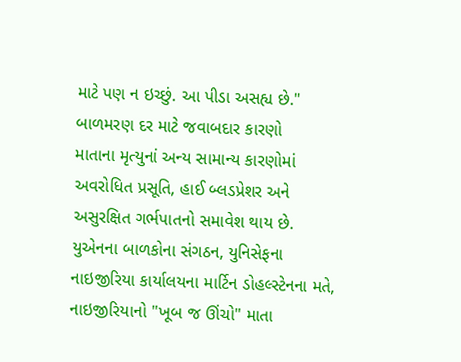માટે પણ ન ઇચ્છું. આ પીડા અસહ્ય છે."
બાળમરણ દર માટે જવાબદાર કારણો
માતાના મૃત્યુનાં અન્ય સામાન્ય કારણોમાં અવરોધિત પ્રસૂતિ, હાઈ બ્લડપ્રેશર અને અસુરક્ષિત ગર્ભપાતનો સમાવેશ થાય છે.
યુએનના બાળકોના સંગઠન, યુનિસેફના નાઇજીરિયા કાર્યાલયના માર્ટિન ડોહલ્સ્ટેનના મતે, નાઇજીરિયાનો "ખૂબ જ ઊંચો" માતા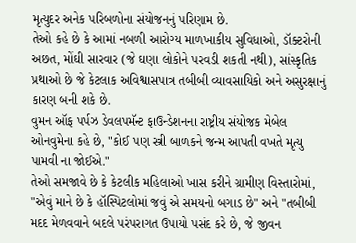મૃત્યુદર અનેક પરિબળોના સંયોજનનું પરિણામ છે.
તેઓ કહે છે કે આમાં નબળી આરોગ્ય માળખાકીય સુવિધાઓ, ડૉક્ટરોની અછત, મોંઘી સારવાર (જે ઘણા લોકોને પરવડી શકતી નથી), સાંસ્કૃતિક પ્રથાઓ છે જે કેટલાક અવિશ્વાસપાત્ર તબીબી વ્યાવસાયિકો અને અસુરક્ષાનું કારણ બની શકે છે.
વુમન ઑફ પર્પઝ ડેવલપમૅન્ટ ફાઉન્ડેશનના રાષ્ટ્રીય સંયોજક મેબેલ ઓનવુમેના કહે છે, "કોઈ પણ સ્ત્રી બાળકને જન્મ આપતી વખતે મૃત્યુ પામવી ના જોઈએ."
તેઓ સમજાવે છે કે કેટલીક મહિલાઓ ખાસ કરીને ગ્રામીણ વિસ્તારોમાં, "એવું માને છે કે હૉસ્પિટલોમાં જવું એ સમયનો બગાડ છે" અને "તબીબી મદદ મેળવવાને બદલે પરંપરાગત ઉપાયો પસંદ કરે છે, જે જીવન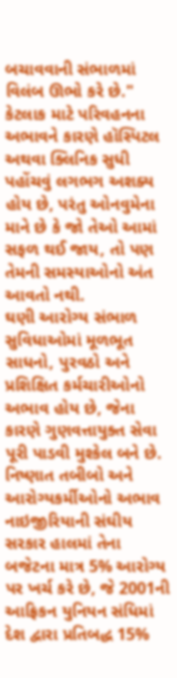બચાવવાની સંભાળમાં વિલંબ ઊભો કરે છે."
કેટલાક માટે પરિવહનના અભાવને કારણે હૉસ્પિટલ અથવા ક્લિનિક સુધી પહોંચવું લગભગ અશક્ય હોય છે, પરંતુ ઓનવુમેના માને છે કે જો તેઓ આમાં સફળ થઈ જાય, તો પણ તેમની સમસ્યાઓનો અંત આવતો નથી.
ઘણી આરોગ્ય સંભાળ સુવિધાઓમાં મૂળભૂત સાધનો, પુરવઠો અને પ્રશિક્ષિત કર્મચારીઓનો અભાવ હોય છે, જેના કારણે ગુણવત્તાયુક્ત સેવા પૂરી પાડવી મુશ્કેલ બને છે.
નિષ્ણાત તબીબો અને આરોગ્યકર્મીઓનો અભાવ
નાઇજીરિયાની સંઘીય સરકાર હાલમાં તેના બજેટના માત્ર 5% આરોગ્ય પર ખર્ચ કરે છે, જે 2001ની આફ્રિકન યુનિયન સંધિમાં દેશ દ્વારા પ્રતિબદ્ધ 15%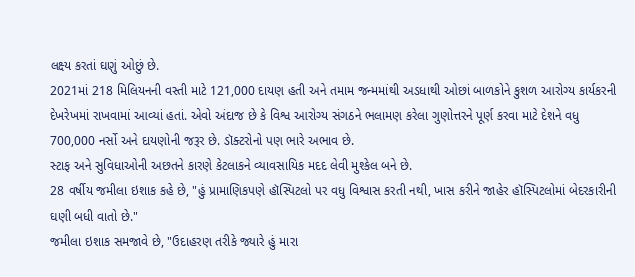લક્ષ્ય કરતાં ઘણું ઓછું છે.
2021માં 218 મિલિયનની વસ્તી માટે 121,000 દાયણ હતી અને તમામ જન્મમાંથી અડધાથી ઓછાં બાળકોને કુશળ આરોગ્ય કાર્યકરની દેખરેખમાં રાખવામાં આવ્યાં હતાં. એવો અંદાજ છે કે વિશ્વ આરોગ્ય સંગઠને ભલામણ કરેલા ગુણોત્તરને પૂર્ણ કરવા માટે દેશને વધુ 700,000 નર્સો અને દાયણોની જરૂર છે. ડૉક્ટરોનો પણ ભારે અભાવ છે.
સ્ટાફ અને સુવિધાઓની અછતને કારણે કેટલાકને વ્યાવસાયિક મદદ લેવી મુશ્કેલ બને છે.
28 વર્ષીય જમીલા ઇશાક કહે છે, "હું પ્રામાણિકપણે હૉસ્પિટલો પર વધુ વિશ્વાસ કરતી નથી, ખાસ કરીને જાહેર હૉસ્પિટલોમાં બેદરકારીની ઘણી બધી વાતો છે."
જમીલા ઇશાક સમજાવે છે, "ઉદાહરણ તરીકે જ્યારે હું મારા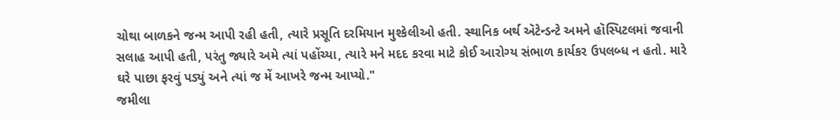ચોથા બાળકને જન્મ આપી રહી હતી, ત્યારે પ્રસૂતિ દરમિયાન મુશ્કેલીઓ હતી. સ્થાનિક બર્થ ઍટેન્ડન્ટે અમને હૉસ્પિટલમાં જવાની સલાહ આપી હતી, પરંતુ જ્યારે અમે ત્યાં પહોંચ્યા, ત્યારે મને મદદ કરવા માટે કોઈ આરોગ્ય સંભાળ કાર્યકર ઉપલબ્ધ ન હતો. મારે ઘરે પાછા ફરવું પડ્યું અને ત્યાં જ મેં આખરે જન્મ આપ્યો."
જમીલા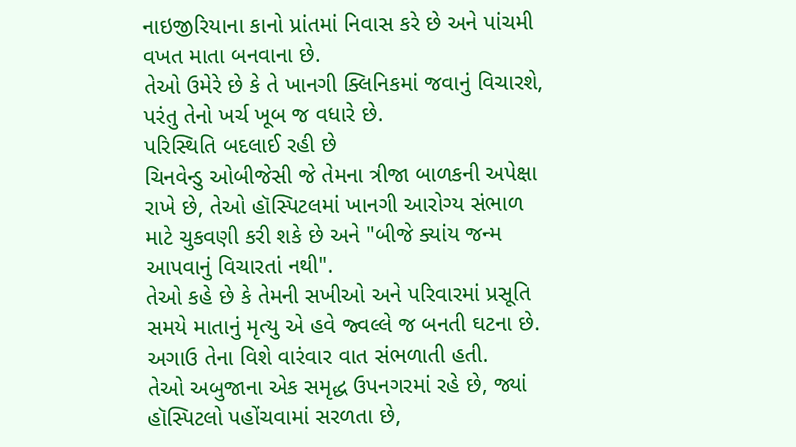નાઇજીરિયાના કાનો પ્રાંતમાં નિવાસ કરે છે અને પાંચમી વખત માતા બનવાના છે.
તેઓ ઉમેરે છે કે તે ખાનગી ક્લિનિકમાં જવાનું વિચારશે, પરંતુ તેનો ખર્ચ ખૂબ જ વધારે છે.
પરિસ્થિતિ બદલાઈ રહી છે
ચિનવેન્ડુ ઓબીજેસી જે તેમના ત્રીજા બાળકની અપેક્ષા રાખે છે, તેઓ હૉસ્પિટલમાં ખાનગી આરોગ્ય સંભાળ માટે ચુકવણી કરી શકે છે અને "બીજે ક્યાંય જન્મ આપવાનું વિચારતાં નથી".
તેઓ કહે છે કે તેમની સખીઓ અને પરિવારમાં પ્રસૂતિ સમયે માતાનું મૃત્યુ એ હવે જ્વલ્લે જ બનતી ઘટના છે. અગાઉ તેના વિશે વારંવાર વાત સંભળાતી હતી.
તેઓ અબુજાના એક સમૃદ્ધ ઉપનગરમાં રહે છે, જ્યાં હૉસ્પિટલો પહોંચવામાં સરળતા છે,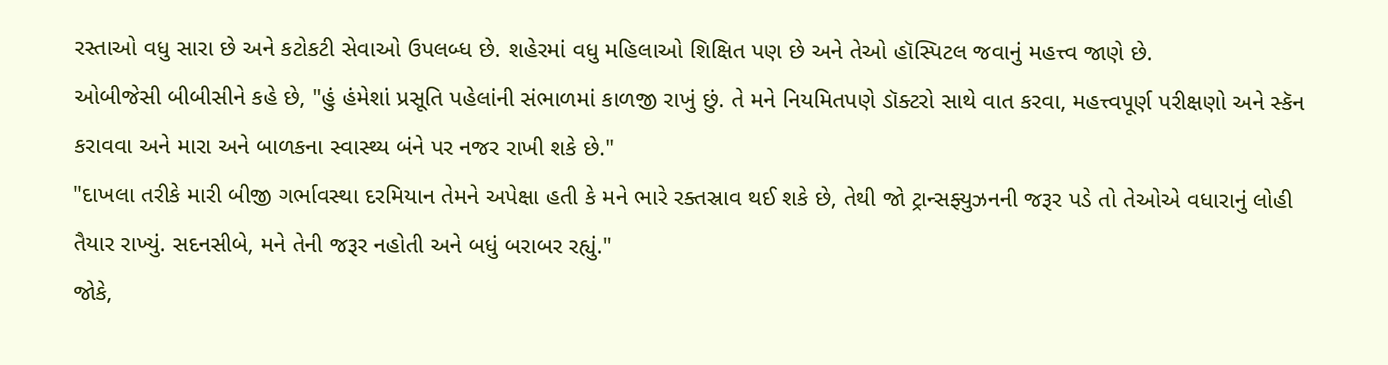રસ્તાઓ વધુ સારા છે અને કટોકટી સેવાઓ ઉપલબ્ધ છે. શહેરમાં વધુ મહિલાઓ શિક્ષિત પણ છે અને તેઓ હૉસ્પિટલ જવાનું મહત્ત્વ જાણે છે.
ઓબીજેસી બીબીસીને કહે છે, "હું હંમેશાં પ્રસૂતિ પહેલાંની સંભાળમાં કાળજી રાખું છું. તે મને નિયમિતપણે ડૉક્ટરો સાથે વાત કરવા, મહત્ત્વપૂર્ણ પરીક્ષણો અને સ્કૅન કરાવવા અને મારા અને બાળકના સ્વાસ્થ્ય બંને પર નજર રાખી શકે છે."
"દાખલા તરીકે મારી બીજી ગર્ભાવસ્થા દરમિયાન તેમને અપેક્ષા હતી કે મને ભારે રક્તસ્રાવ થઈ શકે છે, તેથી જો ટ્રાન્સફ્યુઝનની જરૂર પડે તો તેઓએ વધારાનું લોહી તૈયાર રાખ્યું. સદનસીબે, મને તેની જરૂર નહોતી અને બધું બરાબર રહ્યું."
જોકે,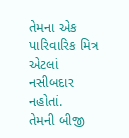તેમના એક પારિવારિક મિત્ર એટલાં નસીબદાર નહોતાં.
તેમની બીજી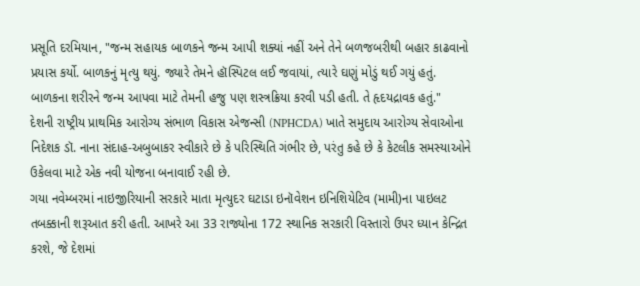પ્રસૂતિ દરમિયાન, "જન્મ સહાયક બાળકને જન્મ આપી શક્યાં નહીં અને તેને બળજબરીથી બહાર કાઢવાનો પ્રયાસ કર્યો. બાળકનું મૃત્યુ થયું. જ્યારે તેમને હૉસ્પિટલ લઈ જવાયાં, ત્યારે ઘણું મોડું થઈ ગયું હતું. બાળકના શરીરને જન્મ આપવા માટે તેમની હજુ પણ શસ્ત્રક્રિયા કરવી પડી હતી. તે હૃદયદ્રાવક હતું."
દેશની રાષ્ટ્રીય પ્રાથમિક આરોગ્ય સંભાળ વિકાસ એજન્સી (NPHCDA) ખાતે સમુદાય આરોગ્ય સેવાઓના નિદેશક ડૉ. નાના સંદાહ-અબુબાકર સ્વીકારે છે કે પરિસ્થિતિ ગંભીર છે, પરંતુ કહે છે કે કેટલીક સમસ્યાઓને ઉકેલવા માટે એક નવી યોજના બનાવાઈ રહી છે.
ગયા નવેમ્બરમાં નાઇજીરિયાની સરકારે માતા મૃત્યુદર ઘટાડા ઇનૉવેશન ઇનિશિયેટિવ (મામી)ના પાઇલટ તબક્કાની શરૂઆત કરી હતી. આખરે આ 33 રાજ્યોના 172 સ્થાનિક સરકારી વિસ્તારો ઉપર ધ્યાન કેન્દ્રિત કરશે, જે દેશમાં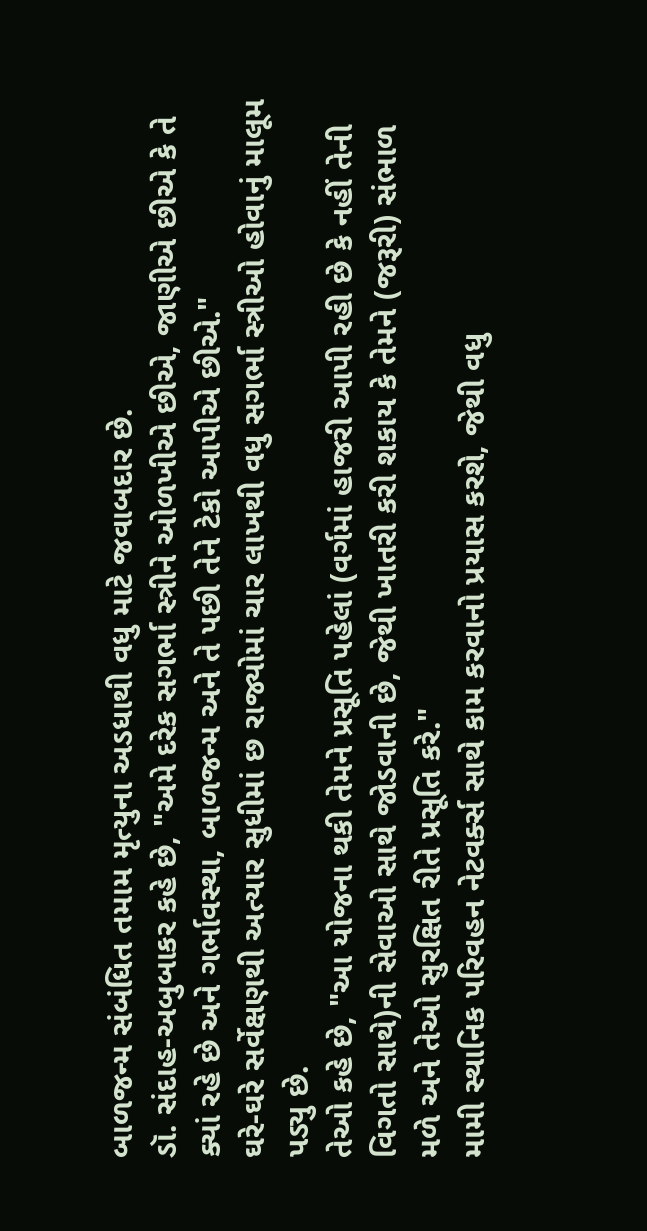બાળજન્મ સંબંધિત તમામ મૃત્યુના અડધાથી વધુ માટે જવાબદાર છે.
ડૉ. સંદાહ-અબુબાકર કહે છે, "અમે દરેક સગર્ભા સ્ત્રીને ઓળખીએ છીએ, જાણીએ છીએ કે તે ક્યાં રહે છે અને ગર્ભાવસ્થા, બાળજન્મ અને તે પછી તેને ટેકો આપીએ છીએ."
ઘરે-ઘરે સર્વેક્ષણથી અત્યાર સુધીમાં છ રાજ્યોમાં ચાર લાખથી વધુ સગર્ભા સ્ત્રીઓ હોવાનું માલૂમ પડ્યુ છે.
તેઓ કહે છે, "આ યોજના થકી તેમને પ્રસૂતિ પહેલાં (વર્ગમાં હાજરી આપી રહી છે કે નહીં તેની વિગતો સાથે)ની સેવાઓ સાથે જોડવાની છે, જેથી ખાતરી કરી શકાય કે તેમને (જરૂરી) સંભાળ મળે અને તેઓ સુરક્ષિત રીતે પ્રસૂતિ કરે."
મામી સ્થાનિક પરિવહન નેટવર્ક્સ સાથે કામ કરવાનો પ્રયાસ કરશે, જેથી વધુ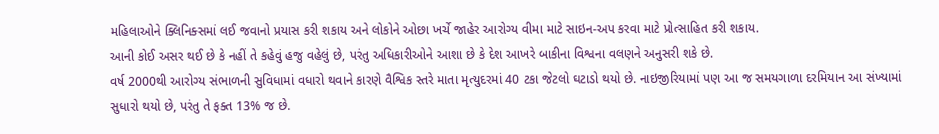મહિલાઓને ક્લિનિક્સમાં લઈ જવાનો પ્રયાસ કરી શકાય અને લોકોને ઓછા ખર્ચે જાહેર આરોગ્ય વીમા માટે સાઇન-અપ કરવા માટે પ્રોત્સાહિત કરી શકાય.
આની કોઈ અસર થઈ છે કે નહીં તે કહેવું હજુ વહેલું છે, પરંતુ અધિકારીઓને આશા છે કે દેશ આખરે બાકીના વિશ્વના વલણને અનુસરી શકે છે.
વર્ષ 2000થી આરોગ્ય સંભાળની સુવિધામાં વધારો થવાને કારણે વૈશ્વિક સ્તરે માતા મૃત્યુદરમાં 40 ટકા જેટલો ઘટાડો થયો છે. નાઇજીરિયામાં પણ આ જ સમયગાળા દરમિયાન આ સંખ્યામાં સુધારો થયો છે, પરંતુ તે ફક્ત 13% જ છે.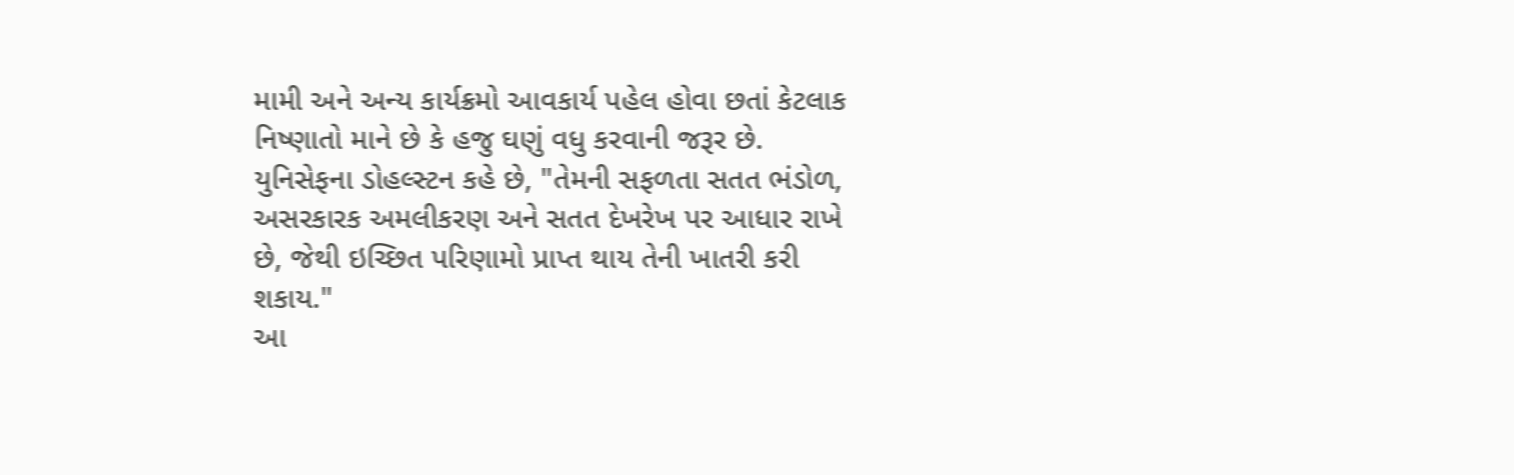મામી અને અન્ય કાર્યક્રમો આવકાર્ય પહેલ હોવા છતાં કેટલાક નિષ્ણાતો માને છે કે હજુ ઘણું વધુ કરવાની જરૂર છે.
યુનિસેફના ડોહલ્સ્ટન કહે છે, "તેમની સફળતા સતત ભંડોળ, અસરકારક અમલીકરણ અને સતત દેખરેખ પર આધાર રાખે છે, જેથી ઇચ્છિત પરિણામો પ્રાપ્ત થાય તેની ખાતરી કરી શકાય."
આ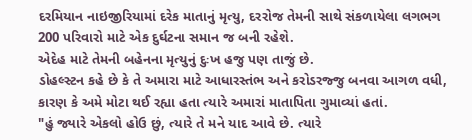દરમિયાન નાઇજીરિયામાં દરેક માતાનું મૃત્યુ, દરરોજ તેમની સાથે સંકળાયેલા લગભગ 200 પરિવારો માટે એક દુર્ઘટના સમાન જ બની રહેશે.
એદેહ માટે તેમની બહેનના મૃત્યુનું દુઃખ હજુ પણ તાજું છે.
ડોહલ્સ્ટન કહે છે કે તે અમારા માટે આધારસ્તંભ અને કરોડરજ્જુ બનવા આગળ વધી, કારણ કે અમે મોટા થઈ રહ્યા હતા ત્યારે અમારાં માતાપિતા ગુમાવ્યાં હતાં.
"હું જ્યારે એકલો હોઉ છું, ત્યારે તે મને યાદ આવે છે. ત્યારે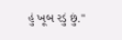હું ખૂબ રડું છું."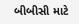બીબીસી માટે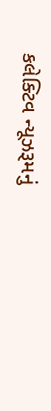કલેક્ટિવ ન્યૂઝરૂમનું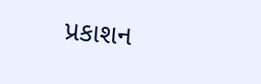પ્રકાશન